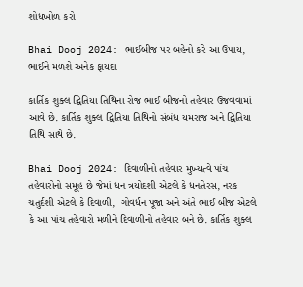શોધખોળ કરો

Bhai Dooj 2024: ભાઈબીજ પર બહેનો કરે આ ઉપાય, ભાઈને મળશે અનેક ફાયદા

કાર્તિક શુક્લ દ્વિતિયા તિથિના રોજ ભાઈ બીજનો તહેવાર ઉજવવામાં આવે છે. કાર્તિક શુક્લ દ્વિતિયા તિથિનો સંબંધ યમરાજ અને દ્વિતિયા તિથિ સાથે છે.

Bhai Dooj 2024: દિવાળીનો તહેવાર મુખ્યત્વે પાંચ તહેવારોનો સમૂહ છે જેમાં ધન ત્રયોદશી એટલે કે ધનતેરસ, નરક ચતુર્દશી એટલે કે દિવાળી,  ગોવર્ધન પૂજા અને અંતે ભાઈ બીજ એટલે કે આ પાંચ તહેવારો મળીને દિવાળીનો તહેવાર બને છે. કાર્તિક શુક્લ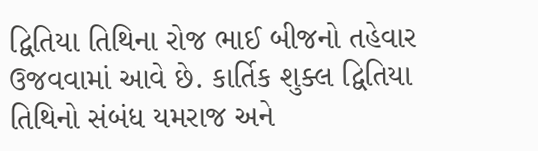દ્વિતિયા તિથિના રોજ ભાઈ બીજનો તહેવાર ઉજવવામાં આવે છે. કાર્તિક શુક્લ દ્વિતિયા તિથિનો સંબંધ યમરાજ અને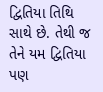દ્વિતિયા તિથિ સાથે છે. તેથી જ તેને યમ દ્વિતિયા પણ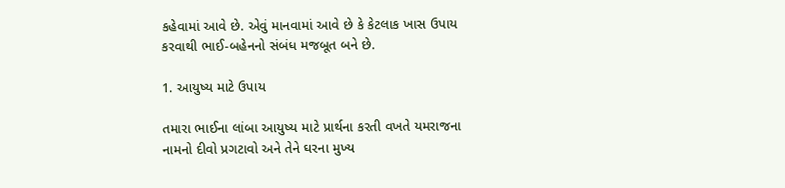કહેવામાં આવે છે. એવું માનવામાં આવે છે કે કેટલાક ખાસ ઉપાય કરવાથી ભાઈ-બહેનનો સંબંધ મજબૂત બને છે.

1. આયુષ્ય માટે ઉપાય

તમારા ભાઈના લાંબા આયુષ્ય માટે પ્રાર્થના કરતી વખતે યમરાજના નામનો દીવો પ્રગટાવો અને તેને ઘરના મુખ્ય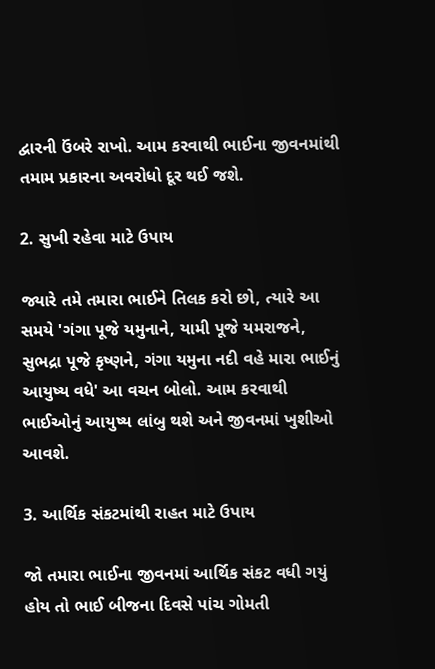દ્વારની ઉંબરે રાખો. આમ કરવાથી ભાઈના જીવનમાંથી તમામ પ્રકારના અવરોધો દૂર થઈ જશે.

2. સુખી રહેવા માટે ઉપાય

જ્યારે તમે તમારા ભાઈને તિલક કરો છો, ત્યારે આ સમયે 'ગંગા પૂજે યમુનાને, યામી પૂજે યમરાજને, સુભદ્રા પૂજે કૃષ્ણને, ગંગા યમુના નદી વહે મારા ભાઈનું આયુષ્ય વધે' આ વચન બોલો. આમ કરવાથી ભાઈઓનું આયુષ્ય લાંબુ થશે અને જીવનમાં ખુશીઓ આવશે.

3. આર્થિક સંકટમાંથી રાહત માટે ઉપાય

જો તમારા ભાઈના જીવનમાં આર્થિક સંકટ વધી ગયું હોય તો ભાઈ બીજના દિવસે પાંચ ગોમતી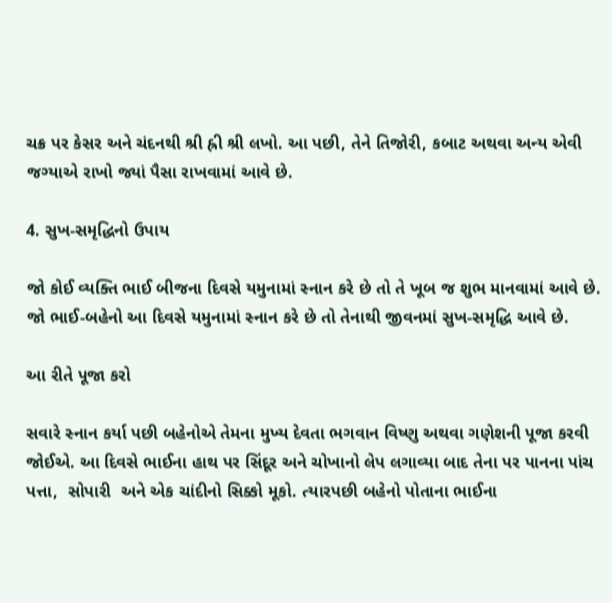ચક્ર પર કેસર અને ચંદનથી શ્રી હ્રી શ્રી લખો. આ પછી, તેને તિજોરી, કબાટ અથવા અન્ય એવી જગ્યાએ રાખો જ્યાં પૈસા રાખવામાં આવે છે.

4. સુખ-સમૃદ્ધિનો ઉપાય

જો કોઈ વ્યક્તિ ભાઈ બીજના દિવસે યમુનામાં સ્નાન કરે છે તો તે ખૂબ જ શુભ માનવામાં આવે છે. જો ભાઈ-બહેનો આ દિવસે યમુનામાં સ્નાન કરે છે તો તેનાથી જીવનમાં સુખ-સમૃદ્ધિ આવે છે.

આ રીતે પૂજા કરો

સવારે સ્નાન કર્યા પછી બહેનોએ તેમના મુખ્ય દેવતા ભગવાન વિષ્ણુ અથવા ગણેશની પૂજા કરવી જોઈએ. આ દિવસે ભાઈના હાથ પર સિંદૂર અને ચોખાનો લેપ લગાવ્યા બાદ તેના પર પાનના પાંચ પત્તા,  સોપારી  અને એક ચાંદીનો સિક્કો મૂકો. ત્યારપછી બહેનો પોતાના ભાઈના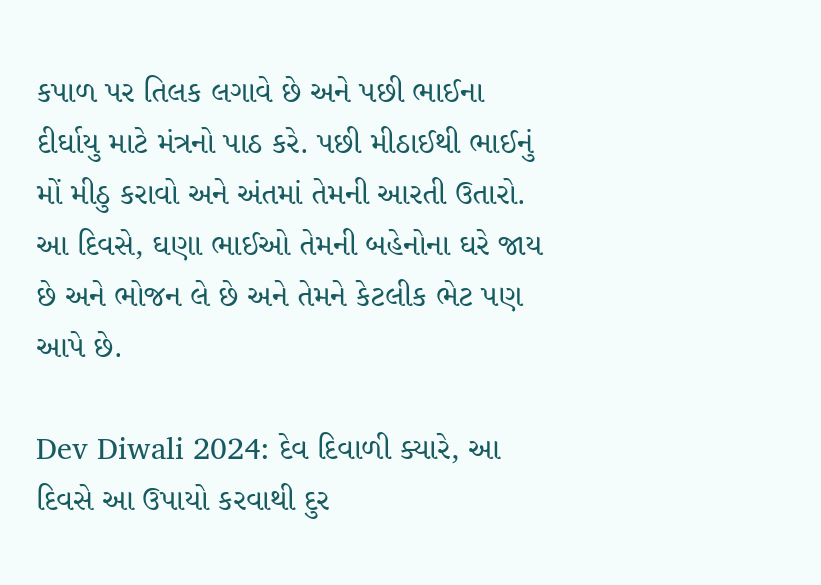કપાળ પર તિલક લગાવે છે અને પછી ભાઈના દીર્ઘાયુ માટે મંત્રનો પાઠ કરે. પછી મીઠાઈથી ભાઈનું મોં મીઠુ કરાવો અને અંતમાં તેમની આરતી ઉતારો. આ દિવસે, ઘણા ભાઈઓ તેમની બહેનોના ઘરે જાય છે અને ભોજન લે છે અને તેમને કેટલીક ભેટ પણ આપે છે.

Dev Diwali 2024: દેવ દિવાળી ક્યારે, આ દિવસે આ ઉપાયો કરવાથી દુર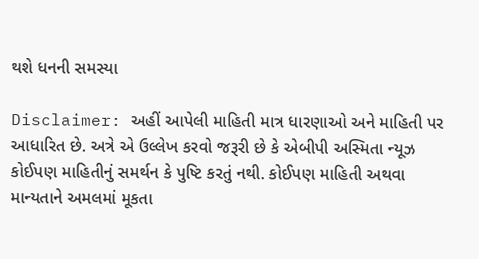થશે ધનની સમસ્યા

Disclaimer: અહીં આપેલી માહિતી માત્ર ધારણાઓ અને માહિતી પર આધારિત છે. અત્રે એ ઉલ્લેખ કરવો જરૂરી છે કે એબીપી અસ્મિતા ન્યૂઝ કોઈપણ માહિતીનું સમર્થન કે પુષ્ટિ કરતું નથી. કોઈપણ માહિતી અથવા માન્યતાને અમલમાં મૂકતા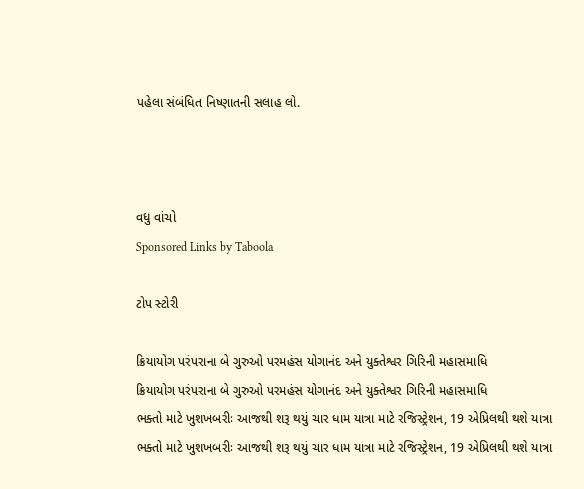પહેલા સંબંધિત નિષ્ણાતની સલાહ લો.



વધુ વાંચો
Sponsored Links by Taboola

ટોપ સ્ટોરી

ક્રિયાયોગ પરંપરાના બે ગુરુઓ પરમહંસ યોગાનંદ અને યુક્તેશ્વર ગિરિની મહાસમાધિ
ક્રિયાયોગ પરંપરાના બે ગુરુઓ પરમહંસ યોગાનંદ અને યુક્તેશ્વર ગિરિની મહાસમાધિ
ભક્તો માટે ખુશખબરીઃ આજથી શરૂ થયું ચાર ધામ યાત્રા માટે રજિસ્ટ્રેશન, 19 એપ્રિલથી થશે યાત્રા
ભક્તો માટે ખુશખબરીઃ આજથી શરૂ થયું ચાર ધામ યાત્રા માટે રજિસ્ટ્રેશન, 19 એપ્રિલથી થશે યાત્રા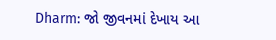Dharm: જો જીવનમાં દેખાય આ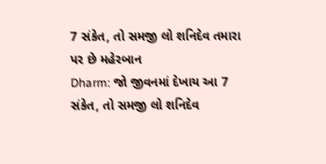7 સંકેત, તો સમજી લો શનિદેવ તમારા પર છે મહેરબાન
Dharm: જો જીવનમાં દેખાય આ 7 સંકેત, તો સમજી લો શનિદેવ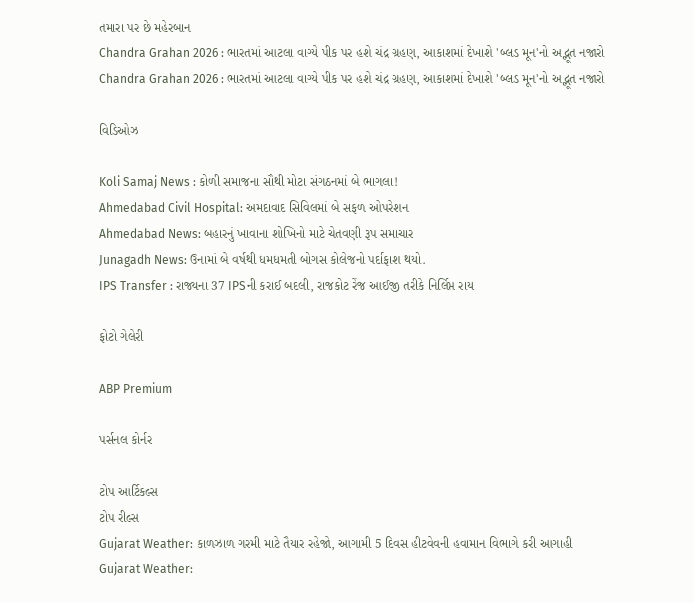તમારા પર છે મહેરબાન
Chandra Grahan 2026 : ભારતમાં આટલા વાગ્યે પીક પર હશે ચંદ્ર ગ્રહણ, આકાશમાં દેખાશે 'બ્લડ મૂન'નો અદ્ભૂત નજારો
Chandra Grahan 2026 : ભારતમાં આટલા વાગ્યે પીક પર હશે ચંદ્ર ગ્રહણ, આકાશમાં દેખાશે 'બ્લડ મૂન'નો અદ્ભૂત નજારો

વિડિઓઝ

Koli Samaj News : કોળી સમાજના સૌથી મોટા સંગઠનમાં બે ભાગલા!
Ahmedabad Civil Hospital: અમદાવાદ સિવિલમાં બે સફળ ઓપરેશન
Ahmedabad News: બહારનું ખાવાના શોખિનો માટે ચેતવણી રૂપ સમાચાર
Junagadh News: ઉનામાં બે વર્ષથી ધમધમતી બોગસ કોલેજનો પર્દાફાશ થયો.
IPS Transfer : રાજ્યના 37 IPSની કરાઈ બદલી, રાજકોટ રેંજ આઈજી તરીકે નિર્લિપ્ત રાય

ફોટો ગેલેરી

ABP Premium

પર્સનલ કોર્નર

ટોપ આર્ટિકલ્સ
ટોપ રીલ્સ
Gujarat Weather: કાળઝાળ ગરમી માટે તૈયાર રહેજો, આગામી 5 દિવસ હીટવેવની હવામાન વિભાગે કરી આગાહી
Gujarat Weather: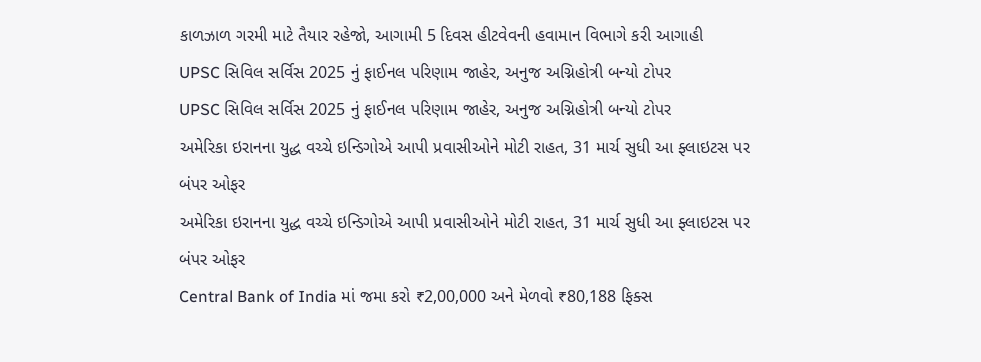કાળઝાળ ગરમી માટે તૈયાર રહેજો, આગામી 5 દિવસ હીટવેવની હવામાન વિભાગે કરી આગાહી
UPSC સિવિલ સર્વિસ 2025 નું ફાઈનલ પરિણામ જાહેર, અનુજ અગ્નિહોત્રી બન્યો ટોપર
UPSC સિવિલ સર્વિસ 2025 નું ફાઈનલ પરિણામ જાહેર, અનુજ અગ્નિહોત્રી બન્યો ટોપર
અમેરિકા ઇરાનના યુદ્ધ વચ્ચે ઇન્ડિગોએ આપી પ્રવાસીઓને મોટી રાહત, 31 માર્ચ સુધી આ ફ્લાઇટસ પર બંપર ઓફર
અમેરિકા ઇરાનના યુદ્ધ વચ્ચે ઇન્ડિગોએ આપી પ્રવાસીઓને મોટી રાહત, 31 માર્ચ સુધી આ ફ્લાઇટસ પર બંપર ઓફર
Central Bank of India માં જમા કરો ₹2,00,000 અને મેળવો ₹80,188 ફિક્સ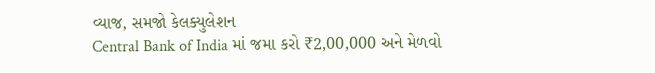વ્યાજ, સમજો કેલક્યુલેશન
Central Bank of India માં જમા કરો ₹2,00,000 અને મેળવો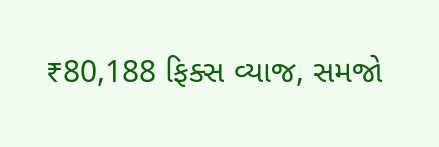₹80,188 ફિક્સ વ્યાજ, સમજો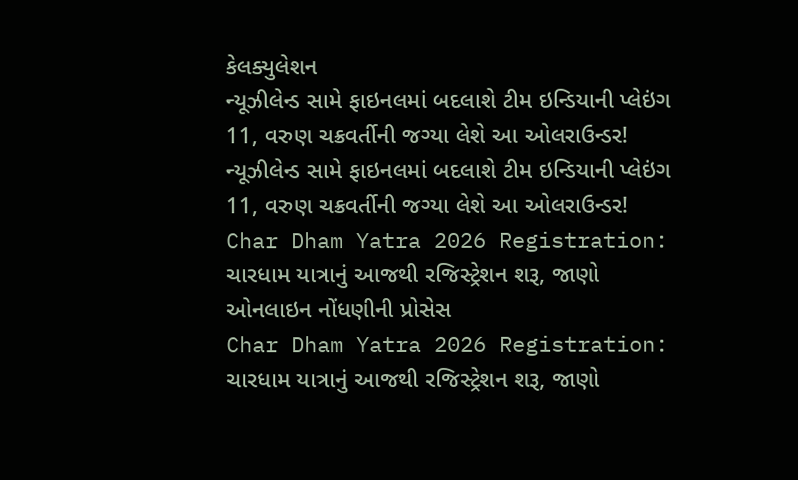કેલક્યુલેશન
ન્યૂઝીલેન્ડ સામે ફાઇનલમાં બદલાશે ટીમ ઇન્ડિયાની પ્લેઇંગ 11, વરુણ ચક્રવર્તીની જગ્યા લેશે આ ઓલરાઉન્ડર!
ન્યૂઝીલેન્ડ સામે ફાઇનલમાં બદલાશે ટીમ ઇન્ડિયાની પ્લેઇંગ 11, વરુણ ચક્રવર્તીની જગ્યા લેશે આ ઓલરાઉન્ડર!
Char Dham Yatra 2026 Registration: ચારધામ યાત્રાનું આજથી રજિસ્ટ્રેશન શરૂ, જાણો ઓનલાઇન નોંધણીની પ્રોસેસ
Char Dham Yatra 2026 Registration: ચારધામ યાત્રાનું આજથી રજિસ્ટ્રેશન શરૂ, જાણો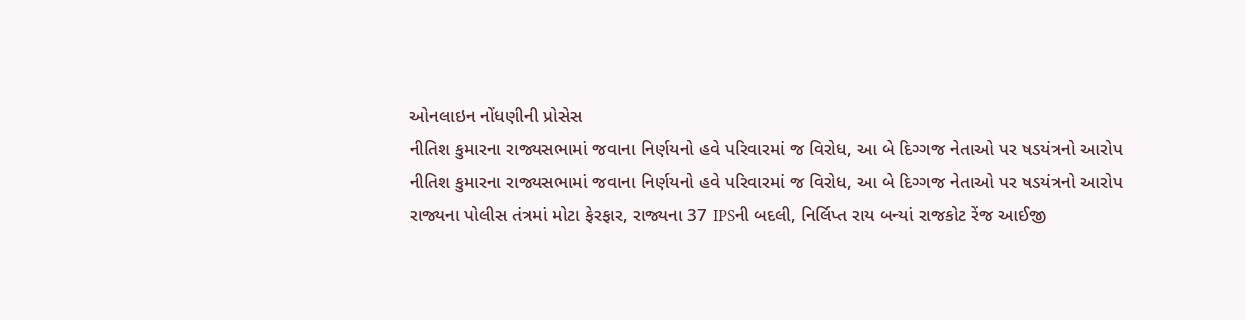ઓનલાઇન નોંધણીની પ્રોસેસ
નીતિશ કુમારના રાજ્યસભામાં જવાના નિર્ણયનો હવે પરિવારમાં જ વિરોધ, આ બે દિગ્ગજ નેતાઓ પર ષડયંત્રનો આરોપ
નીતિશ કુમારના રાજ્યસભામાં જવાના નિર્ણયનો હવે પરિવારમાં જ વિરોધ, આ બે દિગ્ગજ નેતાઓ પર ષડયંત્રનો આરોપ
રાજ્યના પોલીસ તંત્રમાં મોટા ફેરફાર, રાજ્યના 37 IPSની બદલી, નિર્લિપ્ત રાય બન્યાં રાજકોટ રેંજ આઈજી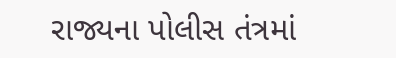રાજ્યના પોલીસ તંત્રમાં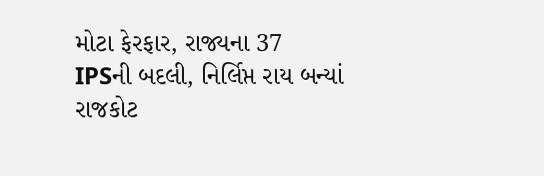મોટા ફેરફાર, રાજ્યના 37 IPSની બદલી, નિર્લિપ્ત રાય બન્યાં રાજકોટ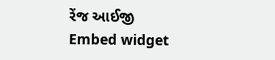રેંજ આઈજી
Embed widget